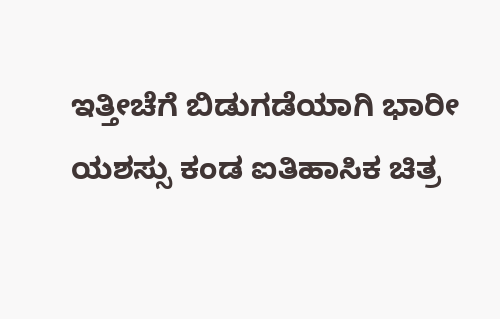ಇತ್ತೀಚೆಗೆ ಬಿಡುಗಡೆಯಾಗಿ ಭಾರೀ ಯಶಸ್ಸು ಕಂಡ ಐತಿಹಾಸಿಕ ಚಿತ್ರ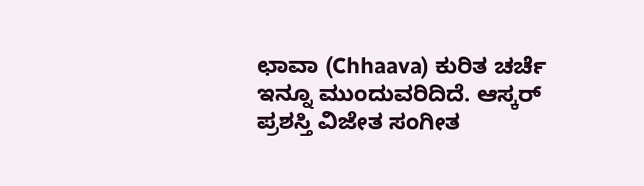ಛಾವಾ (Chhaava) ಕುರಿತ ಚರ್ಚೆ ಇನ್ನೂ ಮುಂದುವರಿದಿದೆ. ಆಸ್ಕರ್ ಪ್ರಶಸ್ತಿ ವಿಜೇತ ಸಂಗೀತ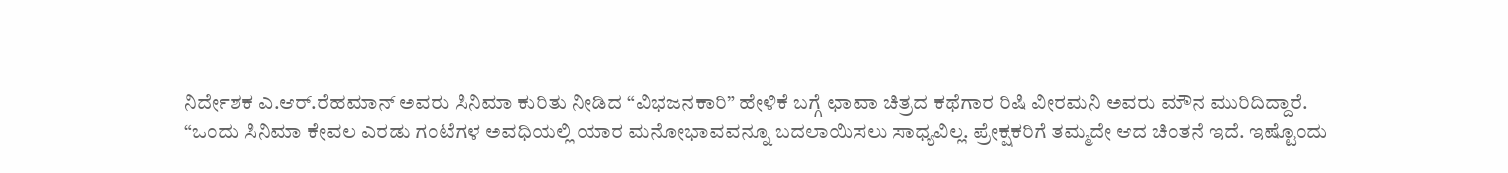ನಿರ್ದೇಶಕ ಎ.ಆರ್.ರೆಹಮಾನ್ ಅವರು ಸಿನಿಮಾ ಕುರಿತು ನೀಡಿದ “ವಿಭಜನಕಾರಿ” ಹೇಳಿಕೆ ಬಗ್ಗೆ ಛಾವಾ ಚಿತ್ರದ ಕಥೆಗಾರ ರಿಷಿ ವೀರಮನಿ ಅವರು ಮೌನ ಮುರಿದಿದ್ದಾರೆ.
“ಒಂದು ಸಿನಿಮಾ ಕೇವಲ ಎರಡು ಗಂಟೆಗಳ ಅವಧಿಯಲ್ಲಿ ಯಾರ ಮನೋಭಾವವನ್ನೂ ಬದಲಾಯಿಸಲು ಸಾಧ್ಯವಿಲ್ಲ. ಪ್ರೇಕ್ಷಕರಿಗೆ ತಮ್ಮದೇ ಆದ ಚಿಂತನೆ ಇದೆ. ಇಷ್ಟೊಂದು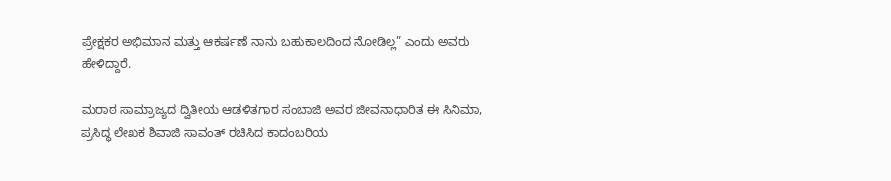ಪ್ರೇಕ್ಷಕರ ಅಭಿಮಾನ ಮತ್ತು ಆಕರ್ಷಣೆ ನಾನು ಬಹುಕಾಲದಿಂದ ನೋಡಿಲ್ಲ” ಎಂದು ಅವರು ಹೇಳಿದ್ದಾರೆ.

ಮರಾಠ ಸಾಮ್ರಾಜ್ಯದ ದ್ವಿತೀಯ ಆಡಳಿತಗಾರ ಸಂಬಾಜಿ ಅವರ ಜೀವನಾಧಾರಿತ ಈ ಸಿನಿಮಾ, ಪ್ರಸಿದ್ಧ ಲೇಖಕ ಶಿವಾಜಿ ಸಾವಂತ್ ರಚಿಸಿದ ಕಾದಂಬರಿಯ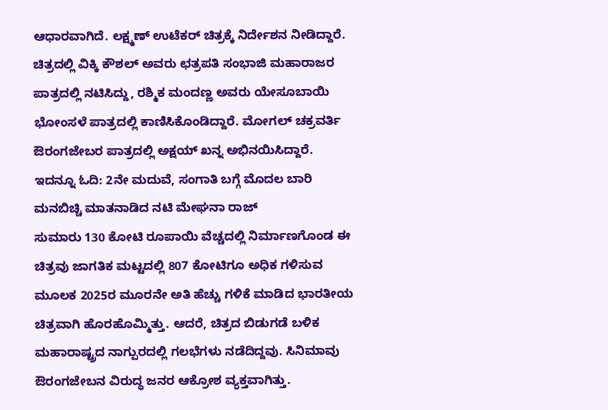ಆಧಾರವಾಗಿದೆ. ಲಕ್ಷ್ಮಣ್ ಉಟೆಕರ್ ಚಿತ್ರಕ್ಕೆ ನಿರ್ದೇಶನ ನೀಡಿದ್ದಾರೆ. ಚಿತ್ರದಲ್ಲಿ ವಿಕ್ಕಿ ಕೌಶಲ್ ಅವರು ಛತ್ರಪತಿ ಸಂಭಾಜಿ ಮಹಾರಾಜರ ಪಾತ್ರದಲ್ಲಿ ನಟಿಸಿದ್ದು, ರಶ್ಮಿಕ ಮಂದಣ್ಣ ಅವರು ಯೇಸೂಬಾಯಿ ಭೋಂಸಳೆ ಪಾತ್ರದಲ್ಲಿ ಕಾಣಿಸಿಕೊಂಡಿದ್ದಾರೆ. ಮೋಗಲ್ ಚಕ್ರವರ್ತಿ ಔರಂಗಜೇಬರ ಪಾತ್ರದಲ್ಲಿ ಅಕ್ಷಯ್ ಖನ್ನ ಅಭಿನಯಿಸಿದ್ದಾರೆ.
ಇದನ್ನೂ ಓದಿ: 2ನೇ ಮದುವೆ, ಸಂಗಾತಿ ಬಗ್ಗೆ ಮೊದಲ ಬಾರಿ ಮನಬಿಚ್ಚಿ ಮಾತನಾಡಿದ ನಟಿ ಮೇಘನಾ ರಾಜ್
ಸುಮಾರು 130 ಕೋಟಿ ರೂಪಾಯಿ ವೆಚ್ಚದಲ್ಲಿ ನಿರ್ಮಾಣಗೊಂಡ ಈ ಚಿತ್ರವು ಜಾಗತಿಕ ಮಟ್ಟದಲ್ಲಿ 807 ಕೋಟಿಗೂ ಅಧಿಕ ಗಳಿಸುವ ಮೂಲಕ 2025ರ ಮೂರನೇ ಅತಿ ಹೆಚ್ಚು ಗಳಿಕೆ ಮಾಡಿದ ಭಾರತೀಯ ಚಿತ್ರವಾಗಿ ಹೊರಹೊಮ್ಮಿತ್ತು. ಆದರೆ, ಚಿತ್ರದ ಬಿಡುಗಡೆ ಬಳಿಕ ಮಹಾರಾಷ್ಟ್ರದ ನಾಗ್ಪುರದಲ್ಲಿ ಗಲಭೆಗಳು ನಡೆದಿದ್ದವು. ಸಿನಿಮಾವು ಔರಂಗಜೇಬನ ವಿರುದ್ಧ ಜನರ ಆಕ್ರೋಶ ವ್ಯಕ್ತವಾಗಿತ್ತು.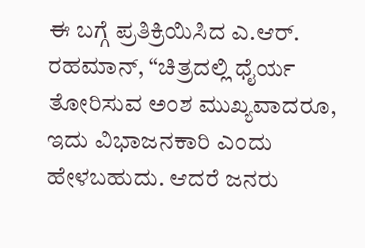ಈ ಬಗ್ಗೆ ಪ್ರತಿಕ್ರಿಯಿಸಿದ ಎ.ಆರ್. ರಹಮಾನ್, “ಚಿತ್ರದಲ್ಲಿ ಧೈರ್ಯ ತೋರಿಸುವ ಅಂಶ ಮುಖ್ಯವಾದರೂ, ಇದು ವಿಭಾಜನಕಾರಿ ಎಂದು ಹೇಳಬಹುದು. ಆದರೆ ಜನರು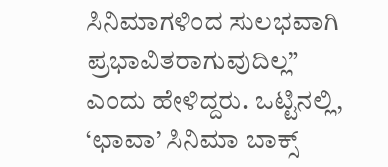ಸಿನಿಮಾಗಳಿಂದ ಸುಲಭವಾಗಿ ಪ್ರಭಾವಿತರಾಗುವುದಿಲ್ಲ” ಎಂದು ಹೇಳಿದ್ದರು. ಒಟ್ಟಿನಲ್ಲಿ, ‘ಛಾವಾ’ ಸಿನಿಮಾ ಬಾಕ್ಸ್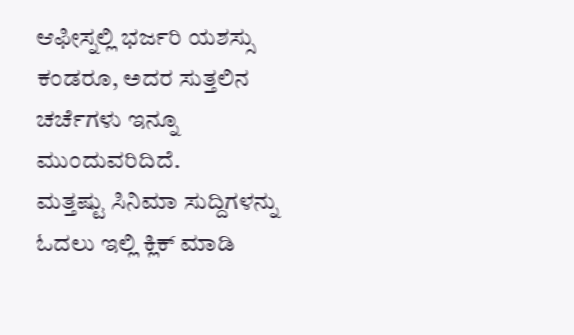ಆಫೀಸ್ನಲ್ಲಿ ಭರ್ಜರಿ ಯಶಸ್ಸು ಕಂಡರೂ, ಅದರ ಸುತ್ತಲಿನ ಚರ್ಚೆಗಳು ಇನ್ನೂ ಮುಂದುವರಿದಿದೆ.
ಮತ್ತಷ್ಟು ಸಿನಿಮಾ ಸುದ್ದಿಗಳನ್ನು ಓದಲು ಇಲ್ಲಿ ಕ್ಲಿಕ್ ಮಾಡಿ